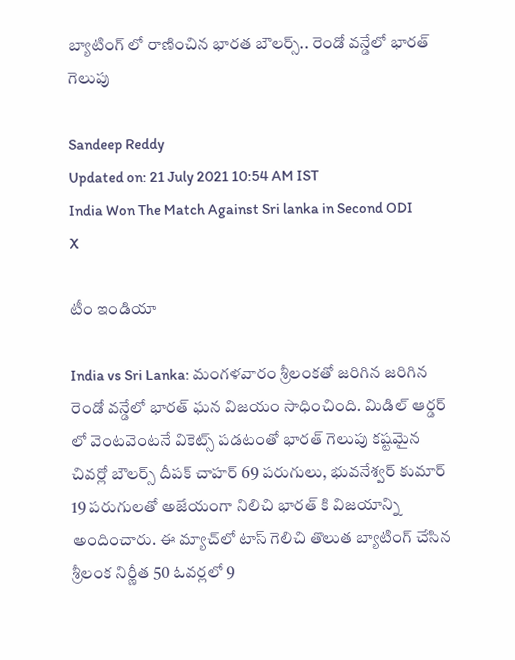బ్యాటింగ్ లో రాణించిన భారత బౌలర్స్.. రెండో వన్డేలో భారత్ గెలుపు

Sandeep Reddy
Updated on: 21 July 2021 10:54 AM IST
India Won The Match Against Sri lanka in Second ODI
X

టీం ఇండియా

India vs Sri Lanka: మంగళవారం శ్రీలంకతో జరిగిన జరిగిన రెండో వన్డేలో భారత్ ఘన విజయం సాధించింది. మిడిల్ ఆర్డర్ లో వెంటవెంటనే వికెట్స్ పడటంతో భారత్ గెలుపు కష్టమైన చివర్లో బౌలర్స్ దీపక్ చాహర్ 69 పరుగులు, భువనేశ్వర్ కుమార్ 19 పరుగులతో అజేయంగా నిలిచి భారత్ కి విజయాన్ని అందించారు. ఈ మ్యాచ్‌లో టాస్ గెలిచి తొలుత బ్యాటింగ్ చేసిన శ్రీలంక నిర్ణీత 50 ఓవర్లలో 9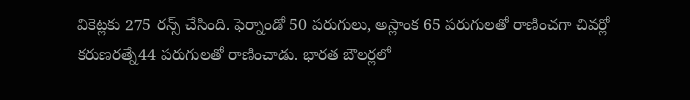వికెట్లకు 275 రన్స్ చేసింది. ఫెర్నాండో 50 పరుగులు, అస్లాంక 65 పరుగులతో రాణించగా చివర్లో కరుణరత్నే44 పరుగులతో రాణించాడు. భారత బౌలర్లలో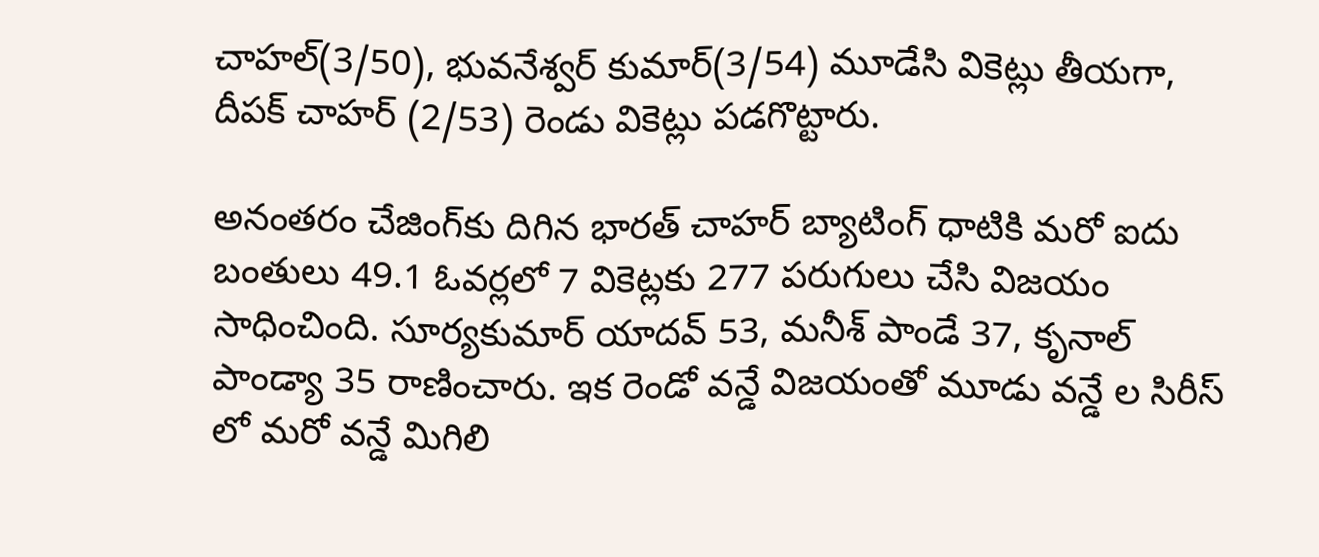చాహల్(3/50), భువనేశ్వర్ కుమార్(3/54) మూడేసి వికెట్లు తీయగా, దీపక్ చాహర్ (2/53) రెండు వికెట్లు పడగొట్టారు.

అనంతరం చేజింగ్‌కు దిగిన భారత్ చాహర్ బ్యాటింగ్ ధాటికి మరో ఐదు బంతులు 49.1 ఓవర్లలో 7 వికెట్లకు 277 పరుగులు చేసి విజయం సాధించింది. సూర్యకుమార్ యాదవ్ 53, మనీశ్ పాండే 37, కృనాల్ పాండ్యా 35 రాణించారు. ఇక రెండో వన్డే విజయంతో మూడు వన్డే ల సిరీస్ లో మరో వన్డే మిగిలి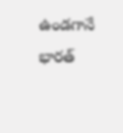ఉండగానే భారత్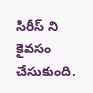సిరీస్ ని కైవసం చేసుకుంది.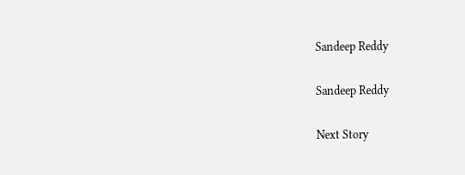Sandeep Reddy

Sandeep Reddy

Next Story